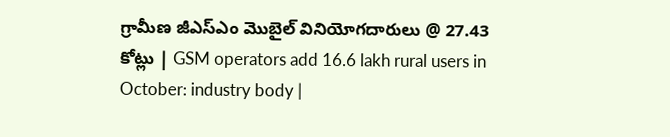గ్రామీణ జీఎస్‌ఎం మొబైల్ వినియోగదారులు @ 27.43 కోట్లు | GSM operators add 16.6 lakh rural users in October: industry body |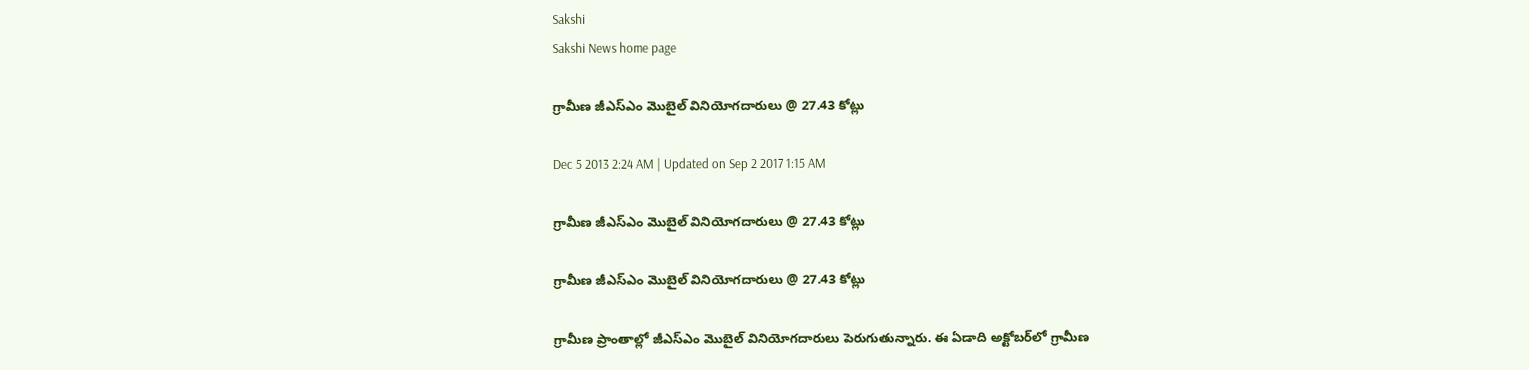Sakshi
Sakshi News home page

గ్రామీణ జీఎస్‌ఎం మొబైల్ వినియోగదారులు @ 27.43 కోట్లు

Dec 5 2013 2:24 AM | Updated on Sep 2 2017 1:15 AM

గ్రామీణ జీఎస్‌ఎం మొబైల్ వినియోగదారులు @ 27.43 కోట్లు

గ్రామీణ జీఎస్‌ఎం మొబైల్ వినియోగదారులు @ 27.43 కోట్లు

గ్రామీణ ప్రాంతాల్లో జీఎస్‌ఎం మొబైల్ వినియోగదారులు పెరుగుతున్నారు. ఈ ఏడాది అక్టోబర్‌లో గ్రామీణ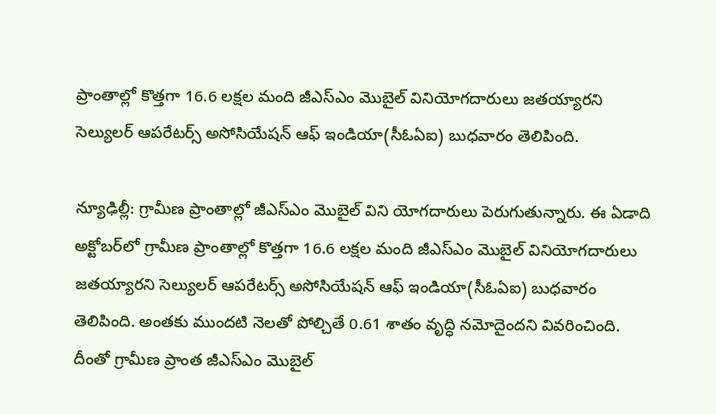ప్రాంతాల్లో కొత్తగా 16.6 లక్షల మంది జీఎస్‌ఎం మొబైల్ వినియోగదారులు జతయ్యారని సెల్యులర్ ఆపరేటర్స్ అసోసియేషన్ ఆఫ్ ఇండియా(సీఓఏఐ) బుధవారం తెలిపింది.

న్యూఢిల్లీ: గ్రామీణ ప్రాంతాల్లో జీఎస్‌ఎం మొబైల్ విని యోగదారులు పెరుగుతున్నారు. ఈ ఏడాది అక్టోబర్‌లో గ్రామీణ ప్రాంతాల్లో కొత్తగా 16.6 లక్షల మంది జీఎస్‌ఎం మొబైల్ వినియోగదారులు జతయ్యారని సెల్యులర్ ఆపరేటర్స్ అసోసియేషన్ ఆఫ్ ఇండియా(సీఓఏఐ) బుధవారం తెలిపింది. అంతకు ముందటి నెలతో పోల్చితే 0.61 శాతం వృద్ధి నమోదైందని వివరించింది. దీంతో గ్రామీణ ప్రాంత జీఎస్‌ఎం మొబైల్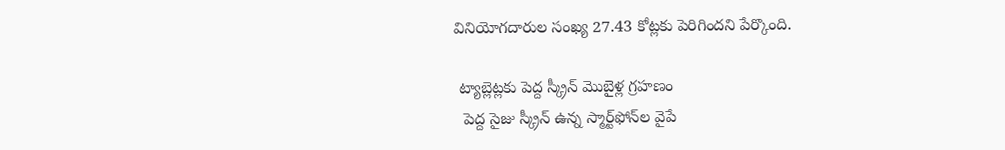వినియోగదారుల సంఖ్య 27.43 కోట్లకు పెరిగిందని పేర్కొంది.

 ట్యాబ్లెట్లకు పెద్ద స్క్రీన్ మొబైళ్ల గ్రహణం
  పెద్ద సైజు స్క్రీన్ ఉన్న స్మార్ట్‌ఫోన్‌ల వైపే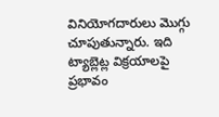వినియోగదారులు మొగ్గు చూపుతున్నారు. ఇది ట్యాబ్లెట్ల విక్రయాలపై ప్రభావం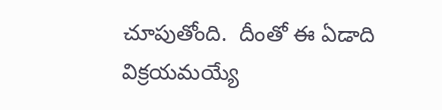చూపుతోంది.  దీంతో ఈ ఏడాది విక్రయమయ్యే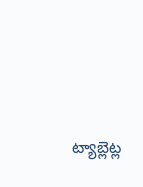ట్యాబ్లెట్ల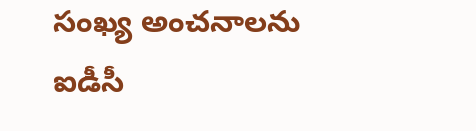సంఖ్య అంచనాలను ఐడీసీ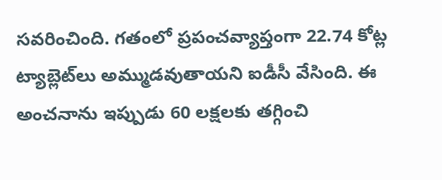సవరించింది. గతంలో ప్రపంచవ్యాప్తంగా 22.74 కోట్ల ట్యాబ్లెట్‌లు అమ్ముడవుతాయని ఐడీసీ వేసింది. ఈ అంచనాను ఇప్పుడు 60 లక్షలకు తగ్గించి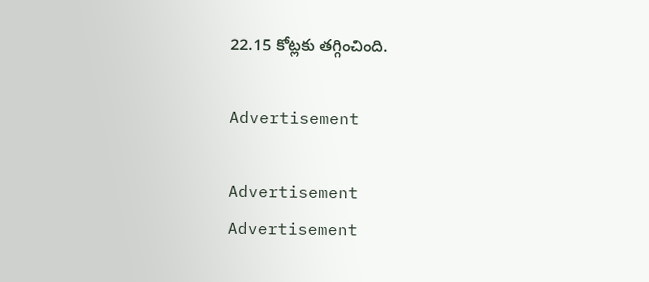22.15 కోట్లకు తగ్గించింది.

Advertisement

Advertisement
Advertisement